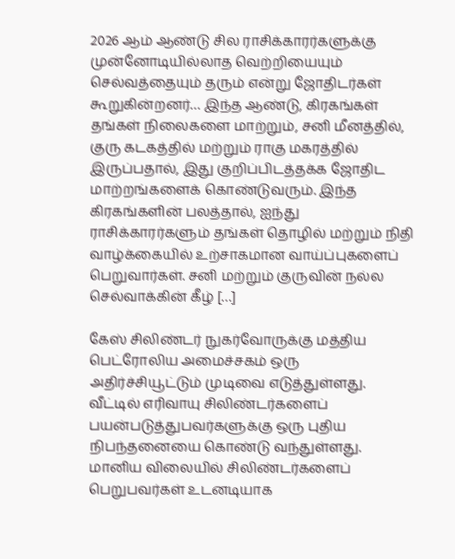2026 ஆம் ஆண்டு சில ராசிக்காரர்களுக்கு முன்னோடியில்லாத வெற்றியையும் செல்வத்தையும் தரும் என்று ஜோதிடர்கள் கூறுகின்றனர்… இந்த ஆண்டு, கிரகங்கள் தங்கள் நிலைகளை மாற்றும், சனி மீனத்தில், குரு கடகத்தில் மற்றும் ராகு மகரத்தில் இருப்பதால், இது குறிப்பிடத்தக்க ஜோதிட மாற்றங்களைக் கொண்டுவரும். இந்த கிரகங்களின் பலத்தால், ஐந்து ராசிக்காரர்களும் தங்கள் தொழில் மற்றும் நிதி வாழ்க்கையில் உற்சாகமான வாய்ப்புகளைப் பெறுவார்கள். சனி மற்றும் குருவின் நல்ல செல்வாக்கின் கீழ் […]

கேஸ் சிலிண்டர் நுகர்வோருக்கு மத்திய பெட்ரோலிய அமைச்சகம் ஒரு அதிர்ச்சியூட்டும் முடிவை எடுத்துள்ளது. வீட்டில் எரிவாயு சிலிண்டர்களைப் பயன்படுத்துபவர்களுக்கு ஒரு புதிய நிபந்தனையை கொண்டு வந்துள்ளது. மானிய விலையில் சிலிண்டர்களைப் பெறுபவர்கள் உடனடியாக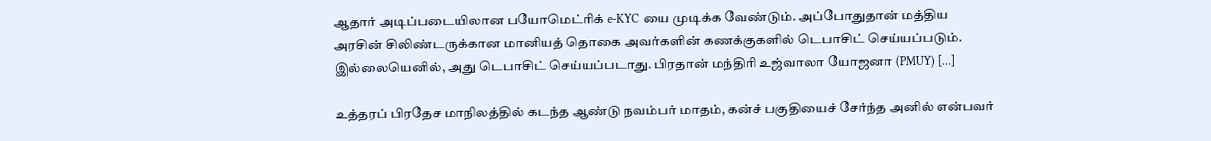ஆதார் அடிப்படையிலான பயோமெட்ரிக் e-KYC யை முடிக்க வேண்டும். அப்போதுதான் மத்திய அரசின் சிலிண்டருக்கான மானியத் தொகை அவர்களின் கணக்குகளில் டெபாசிட் செய்யப்படும். இல்லையெனில், அது டெபாசிட் செய்யப்படாது. பிரதான் மந்திரி உஜ்வாலா யோஜனா (PMUY) […]

உத்தரப் பிரதேச மாநிலத்தில் கடந்த ஆண்டு நவம்பர் மாதம், கன்ச் பகுதியைச் சேர்ந்த அனில் என்பவர்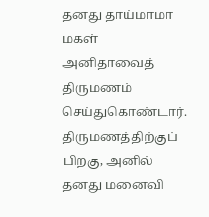தனது தாய்மாமா மகள் அனிதாவைத் திருமணம் செய்துகொண்டார். திருமணத்திற்குப் பிறகு, அனில் தனது மனைவி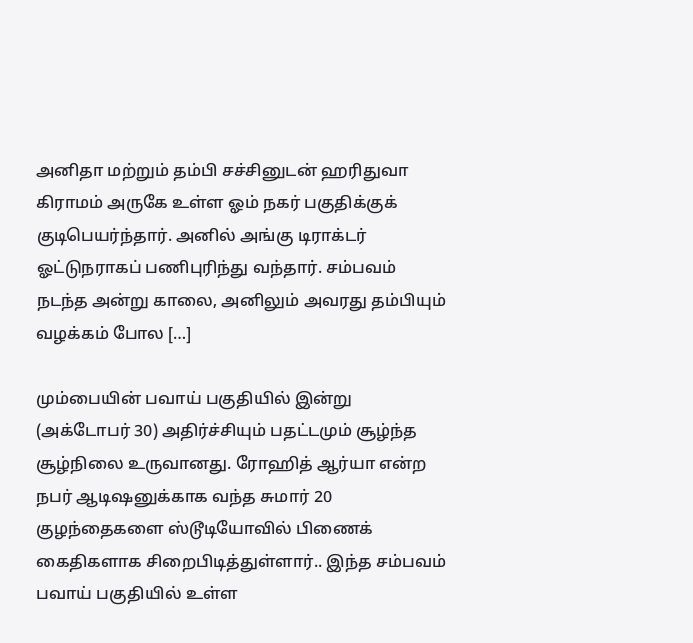அனிதா மற்றும் தம்பி சச்சினுடன் ஹரிதுவா கிராமம் அருகே உள்ள ஓம் நகர் பகுதிக்குக் குடிபெயர்ந்தார். அனில் அங்கு டிராக்டர் ஓட்டுநராகப் பணிபுரிந்து வந்தார். சம்பவம் நடந்த அன்று காலை, அனிலும் அவரது தம்பியும் வழக்கம் போல […]

மும்பையின் பவாய் பகுதியில் இன்று (அக்டோபர் 30) அதிர்ச்சியும் பதட்டமும் சூழ்ந்த சூழ்நிலை உருவானது. ரோஹித் ஆர்யா என்ற நபர் ஆடிஷனுக்காக வந்த சுமார் 20 குழந்தைகளை ஸ்டூடியோவில் பிணைக் கைதிகளாக சிறைபிடித்துள்ளார்.. இந்த சம்பவம் பவாய் பகுதியில் உள்ள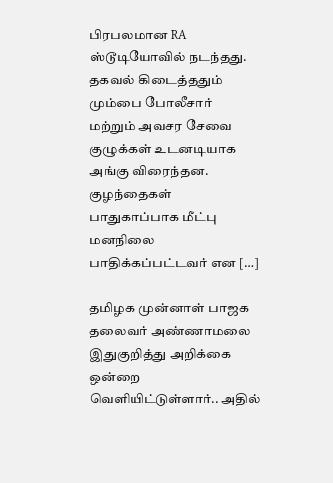பிரபலமான RA ஸ்டூடியோவில் நடந்தது. தகவல் கிடைத்ததும் மும்பை போலீசார் மற்றும் அவசர சேவை குழுக்கள் உடனடியாக அங்கு விரைந்தன. குழந்தைகள் பாதுகாப்பாக மீட்பு மனநிலை பாதிக்கப்பட்டவர் என […]

தமிழக முன்னாள் பாஜக தலைவர் அண்ணாமலை இதுகுறித்து அறிக்கை ஒன்றை வெளியிட்டுள்ளார்.. அதில்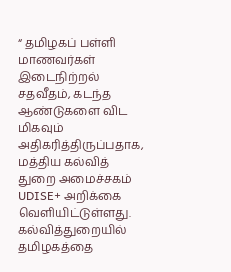“ தமிழகப் பள்ளி மாணவர்கள் இடைநிற்றல் சதவீதம், கடந்த ஆண்டுகளை விட மிகவும் அதிகரித்திருப்பதாக, மத்திய கல்வித் துறை அமைச்சகம் UDISE+ அறிக்கை வெளியிட்டுள்ளது. கல்வித்துறையில் தமிழகத்தை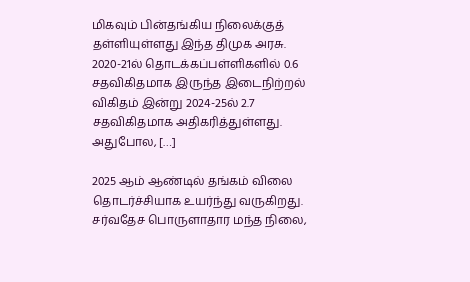மிகவும் பின்தங்கிய நிலைக்குத் தள்ளியுள்ளது இந்த திமுக அரசு. 2020-21ல் தொடக்கப்பள்ளிகளில் 0.6 சதவிகிதமாக இருந்த இடைநிற்றல் விகிதம் இன்று 2024-25ல் 2.7 சதவிகிதமாக அதிகரித்துள்ளது. அதுபோல, […]

2025 ஆம் ஆண்டில் தங்கம் விலை தொடர்ச்சியாக உயர்ந்து வருகிறது. சர்வதேச பொருளாதார மந்த நிலை,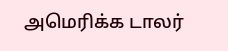அமெரிக்க டாலர்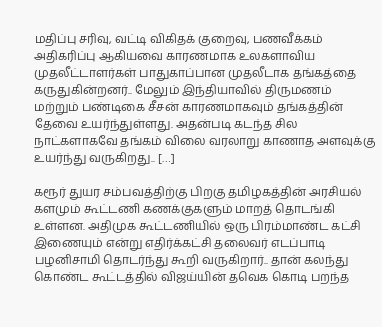மதிப்பு சரிவு, வட்டி விகிதக் குறைவு, பணவீக்கம் அதிகரிப்பு ஆகியவை காரணமாக உலகளாவிய முதலீட்டாளர்கள் பாதுகாப்பான முதலீடாக தங்கத்தை கருதுகின்றனர்.. மேலும் இந்தியாவில் திருமணம் மற்றும் பண்டிகை சீசன் காரணமாகவும் தங்கத்தின் தேவை உயர்ந்துள்ளது. அதன்படி கடந்த சில நாட்களாகவே தங்கம் விலை வரலாறு காணாத அளவுக்கு உயர்ந்து வருகிறது.. […]

கரூர் துயர சம்பவத்திற்கு பிறகு தமிழகத்தின் அரசியல் களமும் கூட்டணி கணக்குகளும் மாறத் தொடங்கி உள்ளன. அதிமுக கூட்டணியில் ஒரு பிரம்மாண்ட கட்சி இணையும் என்று எதிர்க்கட்சி தலைவர் எடப்பாடி பழனிசாமி தொடர்ந்து கூறி வருகிறார்.. தான் கலந்து கொண்ட கூட்டத்தில் விஜய்யின் தவெக கொடி பறந்த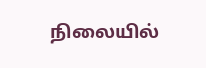நிலையில்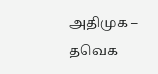அதிமுக – தவெக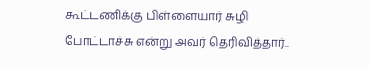கூட்டணிக்கு பிள்ளையார் சுழி போட்டாச்சு என்று அவர் தெரிவித்தார்..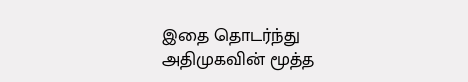இதை தொடர்ந்து அதிமுகவின் மூத்த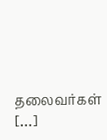தலைவர்கள் […]